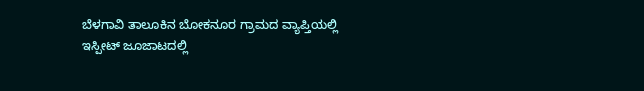ಬೆಳಗಾವಿ ತಾಲೂಕಿನ ಬೋಕನೂರ ಗ್ರಾಮದ ವ್ಯಾಪ್ತಿಯಲ್ಲಿ ಇಸ್ಪೀಟ್ ಜೂಜಾಟದಲ್ಲಿ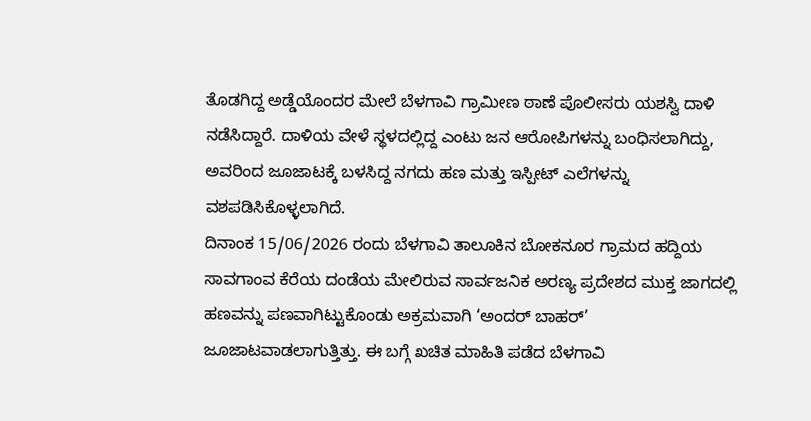ತೊಡಗಿದ್ದ ಅಡ್ಡೆಯೊಂದರ ಮೇಲೆ ಬೆಳಗಾವಿ ಗ್ರಾಮೀಣ ಠಾಣೆ ಪೊಲೀಸರು ಯಶಸ್ವಿ ದಾಳಿ ನಡೆಸಿದ್ದಾರೆ. ದಾಳಿಯ ವೇಳೆ ಸ್ಥಳದಲ್ಲಿದ್ದ ಎಂಟು ಜನ ಆರೋಪಿಗಳನ್ನು ಬಂಧಿಸಲಾಗಿದ್ದು, ಅವರಿಂದ ಜೂಜಾಟಕ್ಕೆ ಬಳಸಿದ್ದ ನಗದು ಹಣ ಮತ್ತು ಇಸ್ಪೀಟ್ ಎಲೆಗಳನ್ನು ವಶಪಡಿಸಿಕೊಳ್ಳಲಾಗಿದೆ.
ದಿನಾಂಕ 15/06/2026 ರಂದು ಬೆಳಗಾವಿ ತಾಲೂಕಿನ ಬೋಕನೂರ ಗ್ರಾಮದ ಹದ್ದಿಯ ಸಾವಗಾಂವ ಕೆರೆಯ ದಂಡೆಯ ಮೇಲಿರುವ ಸಾರ್ವಜನಿಕ ಅರಣ್ಯ ಪ್ರದೇಶದ ಮುಕ್ತ ಜಾಗದಲ್ಲಿ ಹಣವನ್ನು ಪಣವಾಗಿಟ್ಟುಕೊಂಡು ಅಕ್ರಮವಾಗಿ ‘ಅಂದರ್ ಬಾಹರ್’ ಜೂಜಾಟವಾಡಲಾಗುತ್ತಿತ್ತು. ಈ ಬಗ್ಗೆ ಖಚಿತ ಮಾಹಿತಿ ಪಡೆದ ಬೆಳಗಾವಿ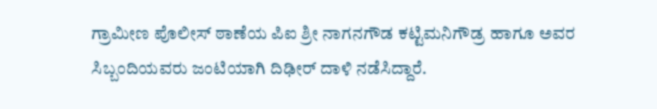ಗ್ರಾಮೀಣ ಪೊಲೀಸ್ ಠಾಣೆಯ ಪಿಐ ಶ್ರೀ ನಾಗನಗೌಡ ಕಟ್ಟಿಮನಿಗೌಡ್ರ ಹಾಗೂ ಅವರ ಸಿಬ್ಬಂದಿಯವರು ಜಂಟಿಯಾಗಿ ದಿಢೀರ್ ದಾಳಿ ನಡೆಸಿದ್ದಾರೆ.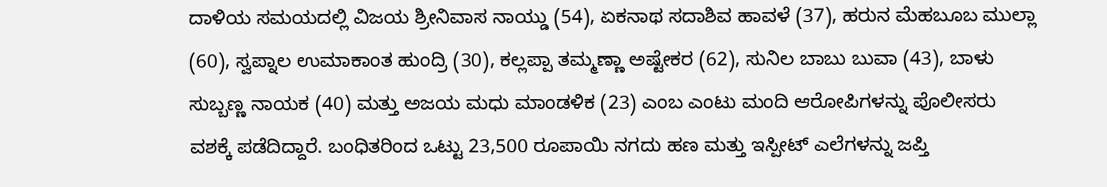ದಾಳಿಯ ಸಮಯದಲ್ಲಿ ವಿಜಯ ಶ್ರೀನಿವಾಸ ನಾಯ್ಡು (54), ಏಕನಾಥ ಸದಾಶಿವ ಹಾವಳೆ (37), ಹರುನ ಮೆಹಬೂಬ ಮುಲ್ಲಾ (60), ಸ್ವಪ್ನಾಲ ಉಮಾಕಾಂತ ಹುಂದ್ರಿ (30), ಕಲ್ಲಪ್ಪಾ ತಮ್ಮಣ್ಣಾ ಅಷ್ಟೇಕರ (62), ಸುನಿಲ ಬಾಬು ಬುವಾ (43), ಬಾಳು ಸುಬ್ಬಣ್ಣ ನಾಯಕ (40) ಮತ್ತು ಅಜಯ ಮಧು ಮಾಂಡಳಿಕ (23) ಎಂಬ ಎಂಟು ಮಂದಿ ಆರೋಪಿಗಳನ್ನು ಪೊಲೀಸರು ವಶಕ್ಕೆ ಪಡೆದಿದ್ದಾರೆ. ಬಂಧಿತರಿಂದ ಒಟ್ಟು 23,500 ರೂಪಾಯಿ ನಗದು ಹಣ ಮತ್ತು ಇಸ್ಪೀಟ್ ಎಲೆಗಳನ್ನು ಜಪ್ತಿ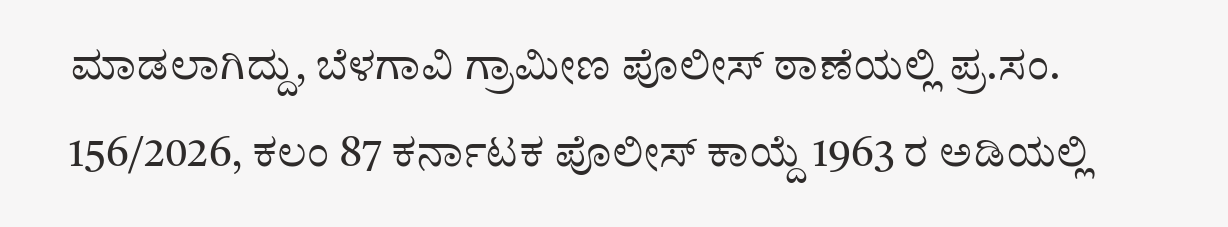ಮಾಡಲಾಗಿದ್ದು, ಬೆಳಗಾವಿ ಗ್ರಾಮೀಣ ಪೊಲೀಸ್ ಠಾಣೆಯಲ್ಲಿ ಪ್ರ.ಸಂ. 156/2026, ಕಲಂ 87 ಕರ್ನಾಟಕ ಪೊಲೀಸ್ ಕಾಯ್ದೆ 1963 ರ ಅಡಿಯಲ್ಲಿ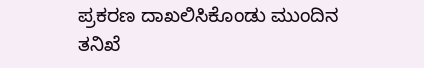ಪ್ರಕರಣ ದಾಖಲಿಸಿಕೊಂಡು ಮುಂದಿನ ತನಿಖೆ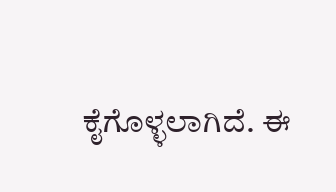ಕೈಗೊಳ್ಳಲಾಗಿದೆ. ಈ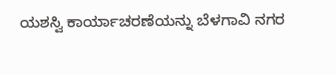ಯಶಸ್ವಿ ಕಾರ್ಯಾಚರಣೆಯನ್ನು ಬೆಳಗಾವಿ ನಗರ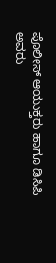ಪೊಲೀಸ್ ಆಯುಕ್ತರು ಹಾಗೂ ಡಿಸಿಪಿ ಅವರು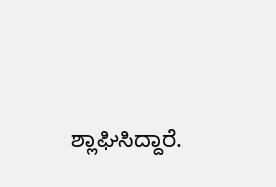ಶ್ಲಾಘಿಸಿದ್ದಾರೆ.